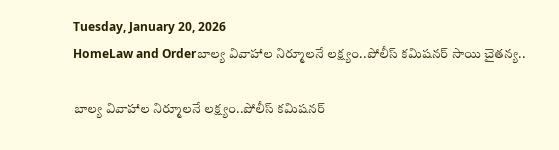Tuesday, January 20, 2026
HomeLaw and Orderబాల్య వివాహాల నిర్మూలనే లక్ష్యం..పోలీస్ కమిషనర్ సాయి చైతన్య..

బాల్య వివాహాల నిర్మూలనే లక్ష్యం..పోలీస్ కమిషనర్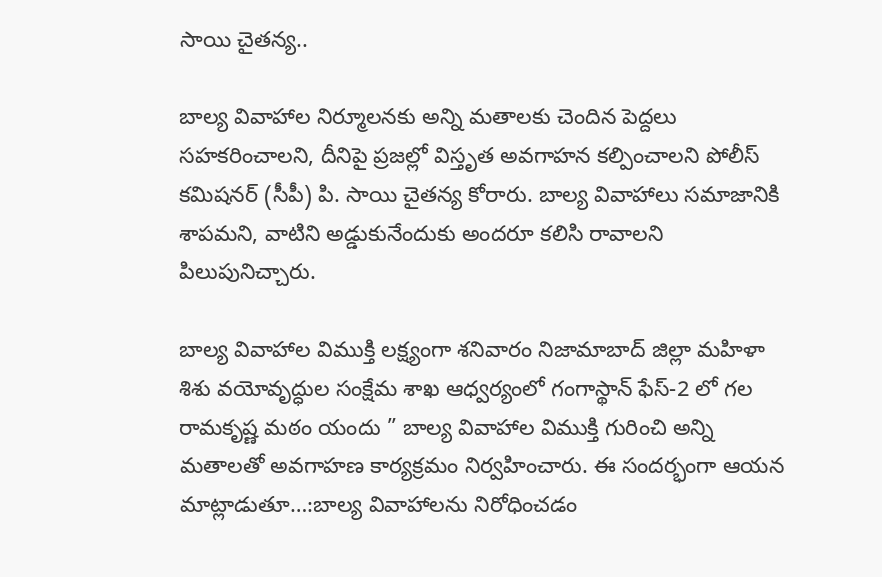సాయి చైతన్య..

బాల్య వివాహాల నిర్మూలనకు అన్ని మతాలకు చెందిన పెద్దలు సహకరించాలని, దీనిపై ప్రజల్లో విస్తృత అవగాహన కల్పించాలని పోలీస్ కమిషనర్ (సీపీ) పి. సాయి చైతన్య కోరారు. బాల్య వివాహాలు సమాజానికి శాపమని, వాటిని అడ్డుకునేందుకు అందరూ కలిసి రావాలని పిలుపునిచ్చారు.

బాల్య వివాహాల విముక్తి లక్ష్యంగా శనివారం నిజామాబాద్ జిల్లా మహిళా శిశు వయోవృద్ధుల సంక్షేమ శాఖ ఆధ్వర్యంలో గంగాస్థాన్ ఫేస్-2 లో గల రామకృష్ణ మఠం యందు ” బాల్య వివాహాల విముక్తి గురించి అన్ని మతాలతో అవగాహణ కార్యక్రమం నిర్వహించారు. ఈ సందర్భంగా ఆయన మాట్లాడుతూ…:బాల్య వివాహాలను నిరోధించడం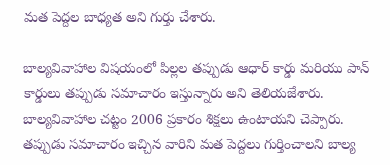మత పెద్దల బాధ్యత అని గుర్తు చేశారు.

బాల్యవివాహాల విషయంలో పిల్లల తప్పుడు ఆధార్ కార్డు మరియు పాన్ కార్డులు తప్పుడు సమాచారం ఇస్తున్నారు అని తెలియజేశారు. బాల్యవివాహాల చట్టం 2006 ప్రకారం శిక్షలు ఉంటాయని చెప్పారు. తప్పుడు సమాచారం ఇచ్చిన వారిని మత పెద్దలు గుర్తించాలని బాల్య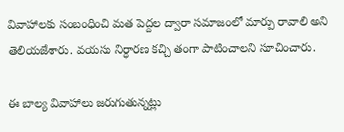వివాహాలకు సంబంధించి మత పెద్దల ద్వారా సమాజంలో మార్పు రావాలి అని తెలియజేశారు. వయసు నిర్ధారణ కచ్చి తంగా పాటించాలని సూచించారు.

ఈ బాల్య వివాహాలు జరుగుతున్నట్లు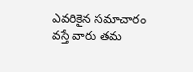ఎవరికైన సమాచారం వస్తే వారు తమ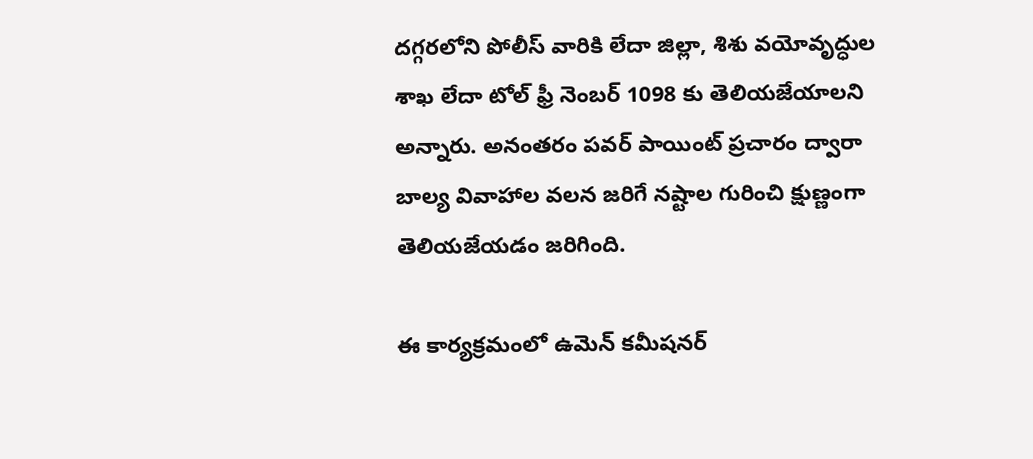దగ్గరలోని పోలీస్ వారికి లేదా జిల్లా, శిశు వయోవృద్ధుల శాఖ లేదా టోల్ ఫ్రీ నెంబర్ 1098 కు తెలియజేయాలని అన్నారు. అనంతరం పవర్ పాయింట్ ప్రచారం ద్వారా బాల్య వివాహాల వలన జరిగే నష్టాల గురించి క్షుణ్ణంగా తెలియజేయడం జరిగింది.

ఈ కార్యక్రమంలో ఉమెన్ కమీషనర్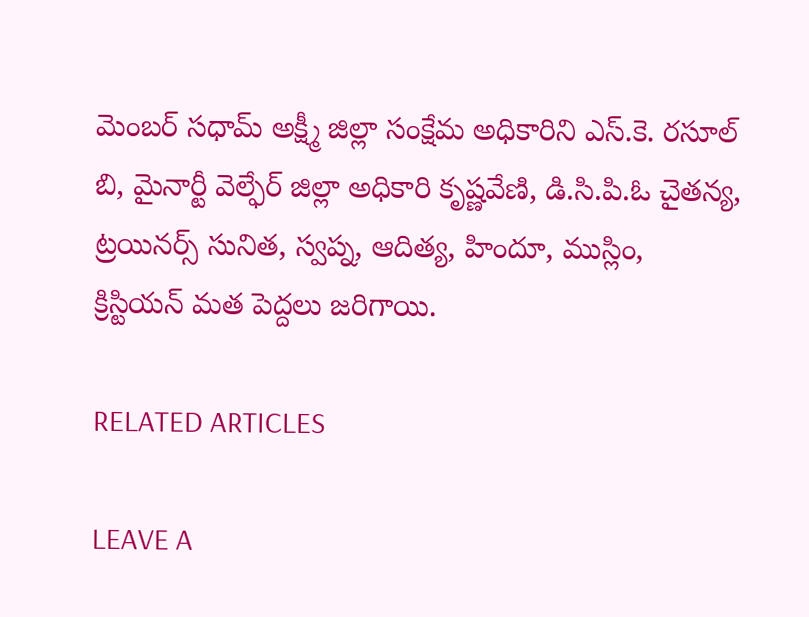మెంబర్ సధామ్ అక్ష్మీ జిల్లా సంక్షేమ అధికారిని ఎస్.కె. రసూల్ బి, మైనార్టీ వెల్ఫేర్ జిల్లా అధికారి కృష్ణవేణి, డి.సి.పి.ఓ చైతన్య, ట్రయినర్స్ సునిత, స్వప్న, ఆదిత్య, హిందూ, ముస్లిం, క్రిస్టియన్ మత పెద్దలు జరిగాయి.

RELATED ARTICLES

LEAVE A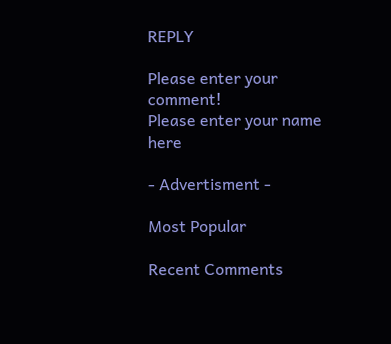REPLY

Please enter your comment!
Please enter your name here

- Advertisment -

Most Popular

Recent Comments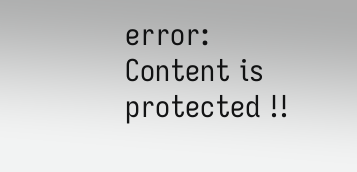error: Content is protected !!